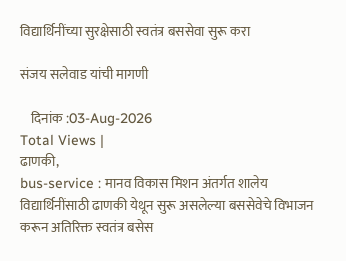विद्यार्थिनींच्या सुरक्षेसाठी स्वतंत्र बससेवा सुरू करा

संजय सलेवाड यांची मागणी

    दिनांक :03-Aug-2026
Total Views |
ढाणकी,
bus-service : मानव विकास मिशन अंतर्गत शालेय विद्यार्थिनींसाठी ढाणकी येथून सुरू असलेल्या बससेवेचे विभाजन करून अतिरिक्त स्वतंत्र बसेस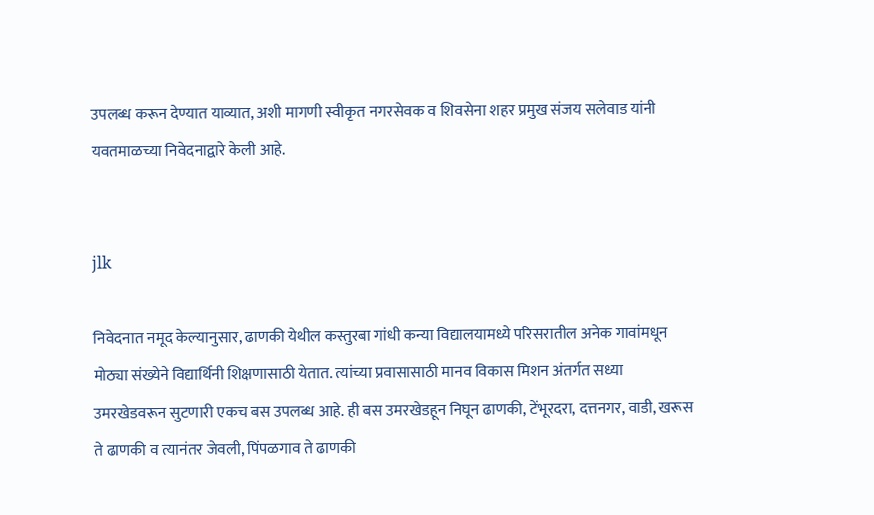उपलब्ध करून देण्यात याव्यात, अशी मागणी स्वीकृत नगरसेवक व शिवसेना शहर प्रमुख संजय सलेवाड यांनी यवतमाळच्या निवेदनाद्वारे केली आहे.


jlk

निवेदनात नमूद केल्यानुसार, ढाणकी येथील कस्तुरबा गांधी कन्या विद्यालयामध्ये परिसरातील अनेक गावांमधून मोठ्या संख्येने विद्यार्थिनी शिक्षणासाठी येतात. त्यांच्या प्रवासासाठी मानव विकास मिशन अंतर्गत सध्या उमरखेडवरून सुटणारी एकच बस उपलब्ध आहे. ही बस उमरखेडहून निघून ढाणकी, टेंभूरदरा, दत्तनगर, वाडी, खरूस ते ढाणकी व त्यानंतर जेवली, पिंपळगाव ते ढाणकी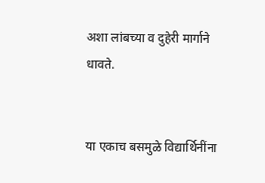अशा लांबच्या व दुहेरी मार्गाने धावते.


या एकाच बसमुळे विद्यार्थिनींना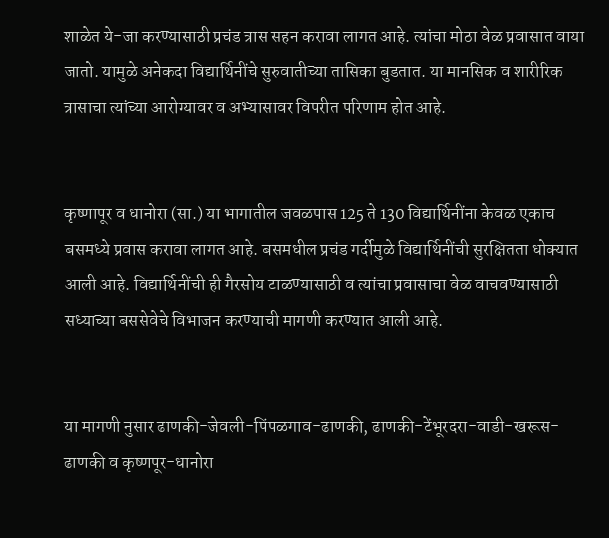शाळेत ये-जा करण्यासाठी प्रचंड त्रास सहन करावा लागत आहे. त्यांचा मोठा वेळ प्रवासात वाया जातो. यामुळे अनेकदा विद्यार्थिनींचे सुरुवातीच्या तासिका बुडतात. या मानसिक व शारीरिक त्रासाचा त्यांच्या आरोग्यावर व अभ्यासावर विपरीत परिणाम होत आहे.


कृष्णापूर व धानोरा (सा.) या भागातील जवळपास 125 ते 130 विद्यार्थिनींना केवळ एकाच बसमध्ये प्रवास करावा लागत आहे. बसमधील प्रचंड गर्दीमुळे विद्यार्थिनींची सुरक्षितता धोक्यात आली आहे. विद्यार्थिनींची ही गैरसोय टाळण्यासाठी व त्यांचा प्रवासाचा वेळ वाचवण्यासाठी सध्याच्या बससेवेचे विभाजन करण्याची मागणी करण्यात आली आहे.


या मागणी नुसार ढाणकी-जेवली-पिंपळगाव-ढाणकी, ढाणकी-टेंभूरदरा-वाडी-खरूस-ढाणकी व कृष्णपूर-धानोरा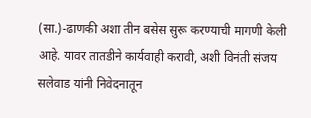(सा.)-ढाणकी अशा तीन बसेस सुरू करण्याची मागणी केली आहे. यावर तातडीने कार्यवाही करावी, अशी विनंती संजय सलेवाड यांनी निवेदनातून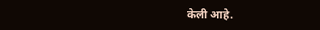केली आहे.